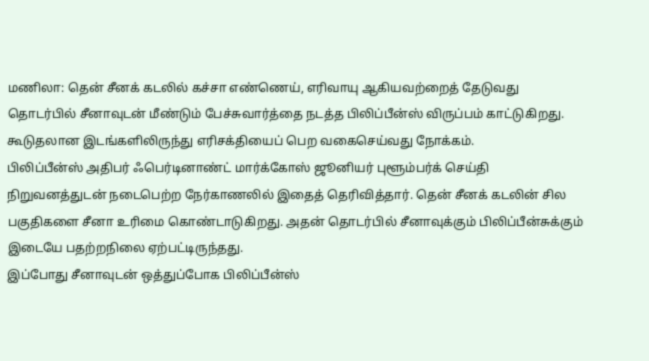மணிலா: தென் சீனக் கடலில் கச்சா எண்ணெய், எரிவாயு ஆகியவற்றைத் தேடுவது தொடர்பில் சீனாவுடன் மீண்டும் பேச்சுவார்த்தை நடத்த பிலிப்பீன்ஸ் விருப்பம் காட்டுகிறது. கூடுதலான இடங்களிலிருந்து எரிசக்தியைப் பெற வகைசெய்வது நோக்கம்.
பிலிப்பீன்ஸ் அதிபர் ஃபெர்டினாண்ட் மார்க்கோஸ் ஜூனியர் புளூம்பர்க் செய்தி நிறுவனத்துடன் நடைபெற்ற நேர்காணலில் இதைத் தெரிவித்தார். தென் சீனக் கடலின் சில பகுதிகளை சீனா உரிமை கொண்டாடுகிறது. அதன் தொடர்பில் சீனாவுக்கும் பிலிப்பீன்சுக்கும் இடையே பதற்றநிலை ஏற்பட்டிருந்தது.
இப்போது சீனாவுடன் ஒத்துப்போக பிலிப்பீன்ஸ்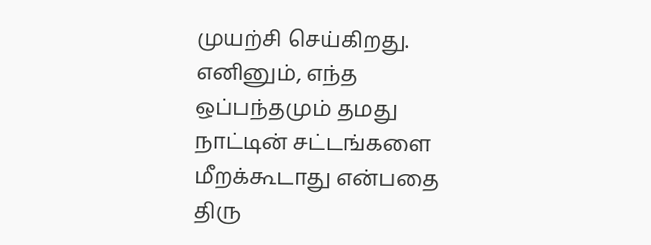முயற்சி செய்கிறது. எனினும், எந்த ஒப்பந்தமும் தமது நாட்டின் சட்டங்களை மீறக்கூடாது என்பதை திரு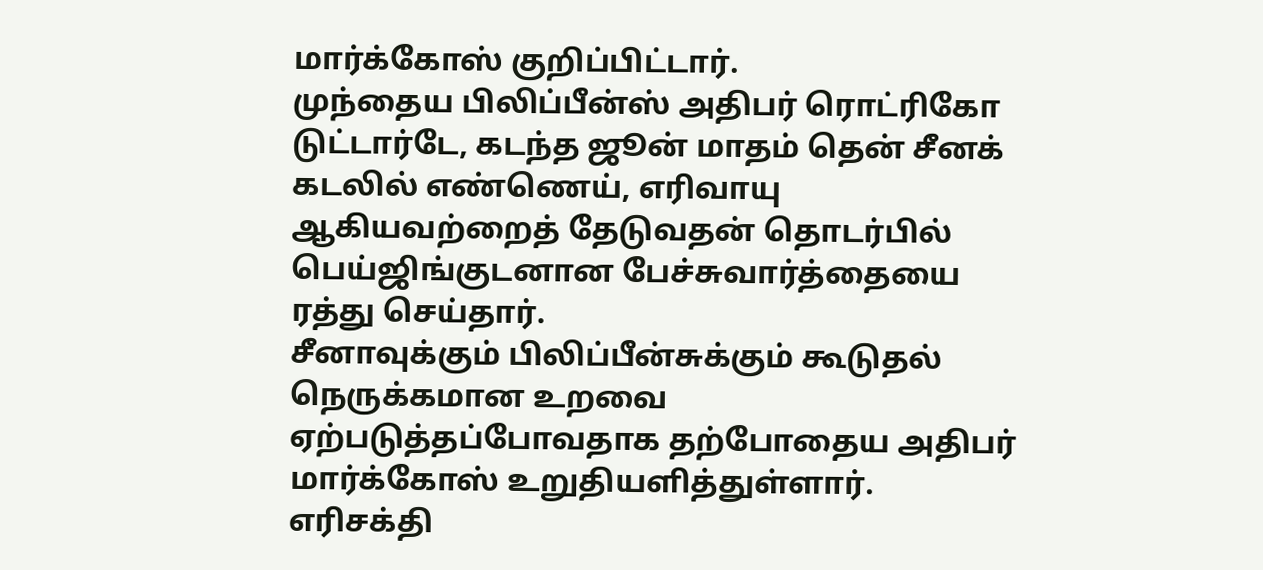மார்க்கோஸ் குறிப்பிட்டார்.
முந்தைய பிலிப்பீன்ஸ் அதிபர் ரொட்ரிகோ டுட்டார்டே, கடந்த ஜூன் மாதம் தென் சீனக் கடலில் எண்ணெய், எரிவாயு ஆகியவற்றைத் தேடுவதன் தொடர்பில் பெய்ஜிங்குடனான பேச்சுவார்த்தையை ரத்து செய்தார்.
சீனாவுக்கும் பிலிப்பீன்சுக்கும் கூடுதல் நெருக்கமான உறவை ஏற்படுத்தப்போவதாக தற்போதைய அதிபர் மார்க்கோஸ் உறுதியளித்துள்ளார்.
எரிசக்தி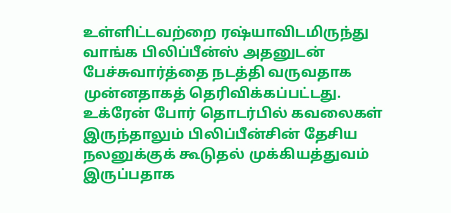உள்ளிட்டவற்றை ரஷ்யாவிடமிருந்து வாங்க பிலிப்பீன்ஸ் அதனுடன் பேச்சுவார்த்தை நடத்தி வருவதாக முன்னதாகத் தெரிவிக்கப்பட்டது. உக்ரேன் போர் தொடர்பில் கவலைகள் இருந்தாலும் பிலிப்பீன்சின் தேசிய நலனுக்குக் கூடுதல் முக்கியத்துவம் இருப்பதாக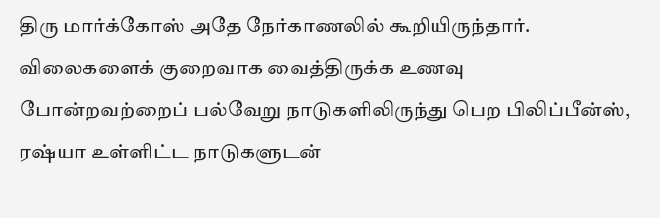திரு மார்க்கோஸ் அதே நேர்காணலில் கூறியிருந்தார்.
விலைகளைக் குறைவாக வைத்திருக்க உணவு போன்றவற்றைப் பல்வேறு நாடுகளிலிருந்து பெற பிலிப்பீன்ஸ், ரஷ்யா உள்ளிட்ட நாடுகளுடன்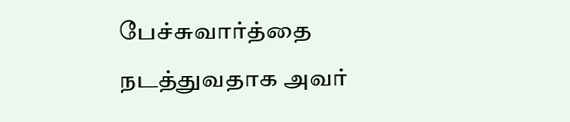பேச்சுவார்த்தை நடத்துவதாக அவர்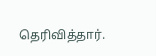தெரிவித்தார்.